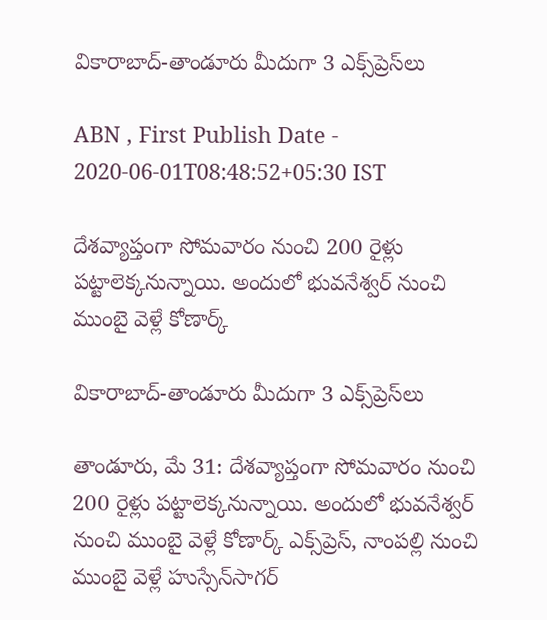వికారాబాద్‌-తాండూరు మీదుగా 3 ఎక్స్‌ప్రెస్‌లు

ABN , First Publish Date - 2020-06-01T08:48:52+05:30 IST

దేశవ్యాప్తంగా సోమవారం నుంచి 200 రైళ్లు పట్టాలెక్కనున్నాయి. అందులో భువనేశ్వర్‌ నుంచి ముంబై వెళ్లే కోణార్క్‌

వికారాబాద్‌-తాండూరు మీదుగా 3 ఎక్స్‌ప్రెస్‌లు

తాండూరు, మే 31: దేశవ్యాప్తంగా సోమవారం నుంచి 200 రైళ్లు పట్టాలెక్కనున్నాయి. అందులో భువనేశ్వర్‌ నుంచి ముంబై వెళ్లే కోణార్క్‌ ఎక్స్‌ప్రెస్‌, నాంపల్లి నుంచి ముంబై వెళ్లే హుస్సేన్‌సాగర్‌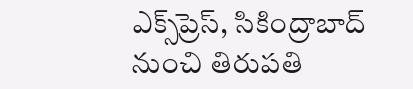ఎక్స్‌ప్రెస్‌, సికింద్రాబాద్‌ నుంచి తిరుపతి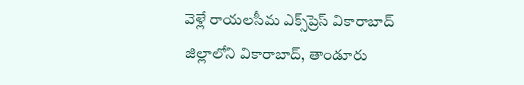వెళ్లే రాయలసీమ ఎక్స్‌ప్రెస్‌ వికారాబాద్‌ జిల్లాలోని వికారాబాద్‌, తాండూరు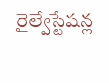రైల్వేస్టేషన్ల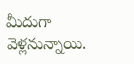మీదుగా వెళ్లనున్నాయి.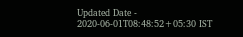Updated Date - 2020-06-01T08:48:52+05:30 IST